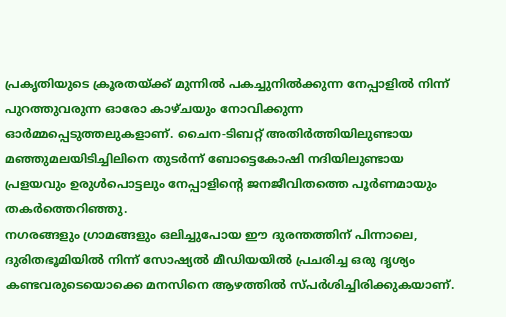പ്രകൃതിയുടെ ക്രൂരതയ്ക്ക് മുന്നിൽ പകച്ചുനിൽക്കുന്ന നേപ്പാളിൽ നിന്ന് പുറത്തുവരുന്ന ഓരോ കാഴ്ചയും നോവിക്കുന്ന ഓർമ്മപ്പെടുത്തലുകളാണ്. ചൈന-ടിബറ്റ് അതിർത്തിയിലുണ്ടായ മഞ്ഞുമലയിടിച്ചിലിനെ തുടർന്ന് ബോട്ടെകോഷി നദിയിലുണ്ടായ പ്രളയവും ഉരുൾപൊട്ടലും നേപ്പാളിന്റെ ജനജീവിതത്തെ പൂർണമായും തകർത്തെറിഞ്ഞു.
നഗരങ്ങളും ഗ്രാമങ്ങളും ഒലിച്ചുപോയ ഈ ദുരന്തത്തിന് പിന്നാലെ, ദുരിതഭൂമിയിൽ നിന്ന് സോഷ്യൽ മീഡിയയിൽ പ്രചരിച്ച ഒരു ദൃശ്യം കണ്ടവരുടെയൊക്കെ മനസിനെ ആഴത്തിൽ സ്പർശിച്ചിരിക്കുകയാണ്.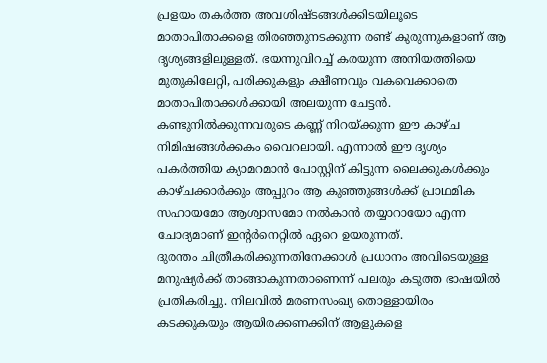പ്രളയം തകർത്ത അവശിഷ്ടങ്ങൾക്കിടയിലൂടെ മാതാപിതാക്കളെ തിരഞ്ഞുനടക്കുന്ന രണ്ട് കുരുന്നുകളാണ് ആ ദൃശ്യങ്ങളിലുള്ളത്. ഭയന്നുവിറച്ച് കരയുന്ന അനിയത്തിയെ മുതുകിലേറ്റി, പരിക്കുകളും ക്ഷീണവും വകവെക്കാതെ മാതാപിതാക്കൾക്കായി അലയുന്ന ചേട്ടൻ.
കണ്ടുനിൽക്കുന്നവരുടെ കണ്ണ് നിറയ്ക്കുന്ന ഈ കാഴ്ച നിമിഷങ്ങൾക്കകം വൈറലായി. എന്നാൽ ഈ ദൃശ്യം പകർത്തിയ ക്യാമറമാൻ പോസ്റ്റിന് കിട്ടുന്ന ലൈക്കുകൾക്കും കാഴ്ചക്കാർക്കും അപ്പുറം ആ കുഞ്ഞുങ്ങൾക്ക് പ്രാഥമിക സഹായമോ ആശ്വാസമോ നൽകാൻ തയ്യാറായോ എന്ന ചോദ്യമാണ് ഇന്റർനെറ്റിൽ ഏറെ ഉയരുന്നത്.
ദുരന്തം ചിത്രീകരിക്കുന്നതിനേക്കാൾ പ്രധാനം അവിടെയുള്ള മനുഷ്യർക്ക് താങ്ങാകുന്നതാണെന്ന് പലരും കടുത്ത ഭാഷയിൽ പ്രതികരിച്ചു. നിലവിൽ മരണസംഖ്യ തൊള്ളായിരം കടക്കുകയും ആയിരക്കണക്കിന് ആളുകളെ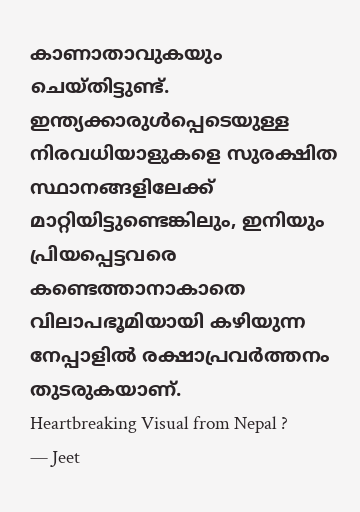കാണാതാവുകയും ചെയ്തിട്ടുണ്ട്.
ഇന്ത്യക്കാരുൾപ്പെടെയുള്ള നിരവധിയാളുകളെ സുരക്ഷിത സ്ഥാനങ്ങളിലേക്ക് മാറ്റിയിട്ടുണ്ടെങ്കിലും, ഇനിയും പ്രിയപ്പെട്ടവരെ കണ്ടെത്താനാകാതെ വിലാപഭൂമിയായി കഴിയുന്ന നേപ്പാളിൽ രക്ഷാപ്രവർത്തനം തുടരുകയാണ്.
Heartbreaking Visual from Nepal ?
— Jeet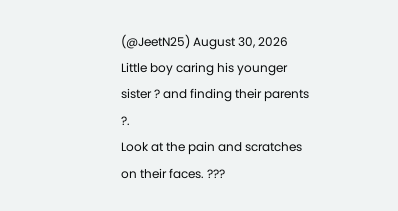(@JeetN25) August 30, 2026
Little boy caring his younger sister ? and finding their parents ?.
Look at the pain and scratches on their faces. ???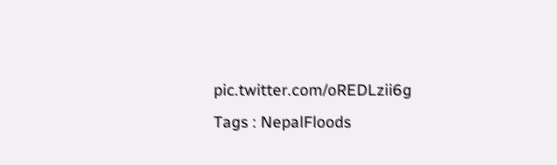pic.twitter.com/oREDLzii6g
Tags : NepalFloods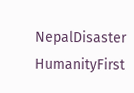NepalDisaster HumanityFirst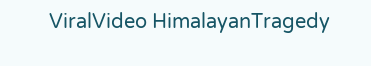ViralVideo HimalayanTragedy